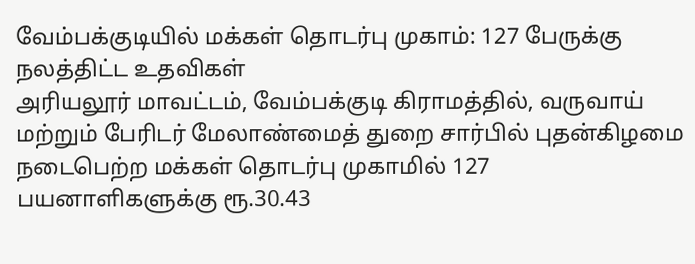வேம்பக்குடியில் மக்கள் தொடர்பு முகாம்: 127 பேருக்கு நலத்திட்ட உதவிகள்
அரியலூர் மாவட்டம், வேம்பக்குடி கிராமத்தில், வருவாய் மற்றும் பேரிடர் மேலாண்மைத் துறை சார்பில் புதன்கிழமை நடைபெற்ற மக்கள் தொடர்பு முகாமில் 127 பயனாளிகளுக்கு ரூ.30.43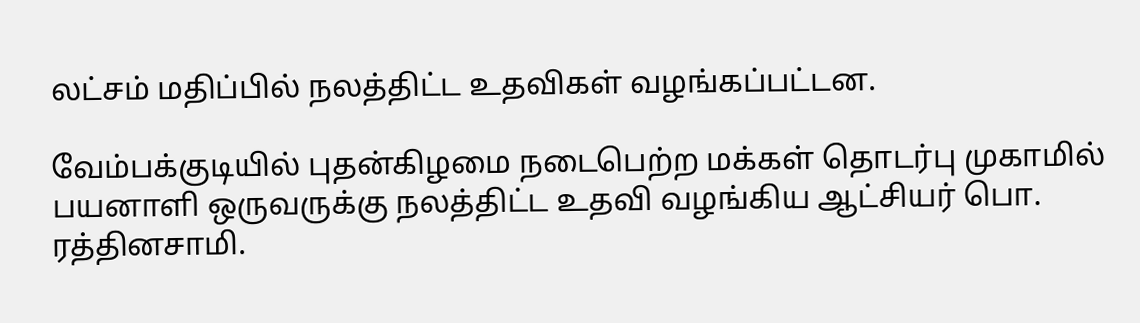லட்சம் மதிப்பில் நலத்திட்ட உதவிகள் வழங்கப்பட்டன.

வேம்பக்குடியில் புதன்கிழமை நடைபெற்ற மக்கள் தொடர்பு முகாமில் பயனாளி ஒருவருக்கு நலத்திட்ட உதவி வழங்கிய ஆட்சியர் பொ. ரத்தினசாமி.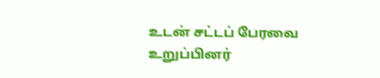உடன் சட்டப் பேரவை உறுப்பினர்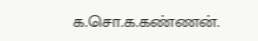க.சொ.க.கண்ணன்.